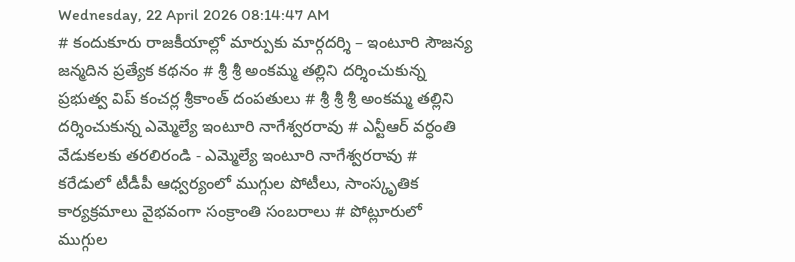Wednesday, 22 April 2026 08:14:47 AM
# కందుకూరు రాజకీయాల్లో మార్పుకు మార్గదర్శి – ఇంటూరి సౌజన్య జన్మదిన ప్రత్యేక కథనం # శ్రీ శ్రీ అంకమ్మ తల్లిని దర్శించుకున్న ప్రభుత్వ విప్ కంచర్ల శ్రీకాంత్ దంపతులు # శ్రీ శ్రీ శ్రీ అంకమ్మ తల్లిని దర్శించుకున్న ఎమ్మెల్యే ఇంటూరి నాగేశ్వరరావు # ఎన్టీఆర్ వర్ధంతి వేడుకలకు తరలిరండి - ఎమ్మెల్యే ఇంటూరి నాగేశ్వరరావు # కరేడులో టీడీపీ ఆధ్వర్యంలో ముగ్గుల పోటీలు, సాంస్కృతిక కార్యక్రమాలు వైభవంగా సంక్రాంతి సంబరాలు # పోట్లూరులో ముగ్గుల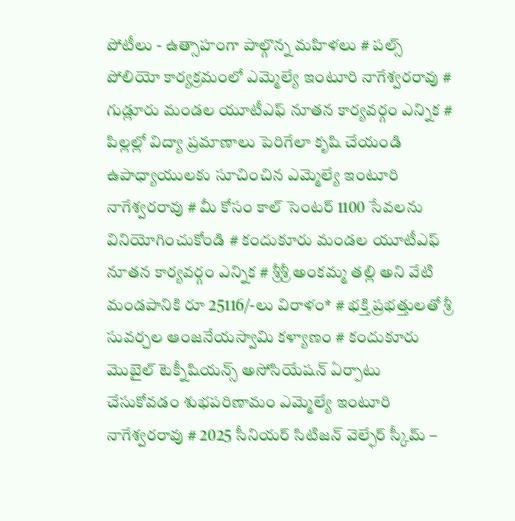పోటీలు - ఉత్సాహంగా పాల్గొన్న మహిళలు # పల్స్ పోలియో కార్యక్రమంలో ఎమ్మెల్యే ఇంటూరి నాగేశ్వరరావు # గుడ్లూరు మండల యూటీఎఫ్ నూతన కార్యవర్గం ఎన్నిక # పిల్లల్లో విద్యా ప్రమాణాలు పెరిగేలా కృషి చేయండి ఉపాధ్యాయులకు సూచించిన ఎమ్మెల్యే ఇంటూరి నాగేశ్వరరావు # మీ కోసం కాల్ సెంటర్ 1100 సేవలను వినియోగించుకోండి # కందుకూరు మండల యూటీఎఫ్ నూతన కార్యవర్గం ఎన్నిక # శ్రీశ్రీ అంకమ్మ తల్లి అని వేటి మండపానికి రూ 25116/-లు విరాళం* # భక్తి ప్రభత్తులతో శ్రీ సువర్చల ఆంజనేయస్వామి కళ్యాణం # కందుకూరు మొబైల్ టెక్నీషియన్స్ అసోసియేషన్ ఏర్పాటు చేసుకోవడం శుభపరిణామం ఎమ్మెల్యే ఇంటూరి నాగేశ్వరరావు # 2025 సీనియర్ సిటిజన్ వెల్ఫేర్ స్కీమ్ –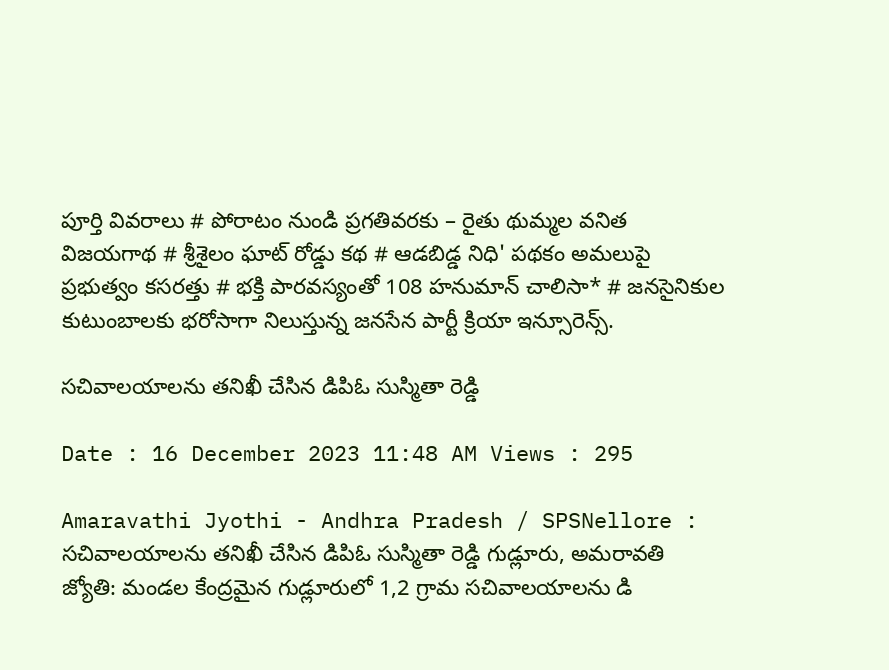పూర్తి వివరాలు # పోరాటం నుండి ప్రగతివరకు – రైతు థుమ్మల వనిత విజయగాథ # శ్రీశైలం ఘాట్ రోడ్డు కథ # ఆడబిడ్డ నిధి' పథకం అమలుపై ప్రభుత్వం కసరత్తు # భక్తి పారవస్యంతో 108 హనుమాన్ చాలిసా* # జనసైనికుల కుటుంబాలకు భరోసాగా నిలుస్తున్న జనసేన పార్టీ క్రియా ఇన్సూరెన్స్.

సచివాలయాలను తనిఖీ చేసిన డిపిఓ సుస్మితా రెడ్డి

Date : 16 December 2023 11:48 AM Views : 295

Amaravathi Jyothi - Andhra Pradesh / SPSNellore : సచివాలయాలను తనిఖీ చేసిన డిపిఓ సుస్మితా రెడ్డి గుడ్లూరు, అమరావతి జ్యోతి: మండల కేంద్రమైన గుడ్లూరులో 1,2 గ్రామ సచివాలయాలను డి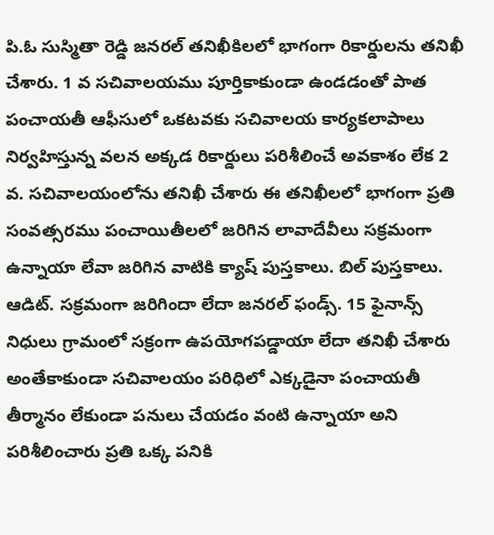పి.ఓ సుస్మితా రెడ్డి జనరల్ తనిఖీకిలలో భాగంగా రికార్డులను తనిఖీ చేశారు. 1 వ సచివాలయము పూర్తికాకుండా ఉండడంతో పాత పంచాయతీ ఆఫీసులో ఒకటవకు సచివాలయ కార్యకలాపాలు నిర్వహిస్తున్న వలన అక్కడ రికార్డులు పరిశీలించే అవకాశం లేక 2 వ. సచివాలయంలోను తనిఖీ చేశారు ఈ తనిఖీలలో భాగంగా ప్రతి సంవత్సరము పంచాయితీలలో జరిగిన లావాదేవీలు సక్రమంగా ఉన్నాయా లేవా జరిగిన వాటికి క్యాష్ పుస్తకాలు. బిల్ పుస్తకాలు. ఆడిట్. సక్రమంగా జరిగిందా లేదా జనరల్ ఫండ్స్. 15 ఫైనాన్స్ నిధులు గ్రామంలో సక్రంగా ఉపయోగపడ్డాయా లేదా తనిఖీ చేశారు అంతేకాకుండా సచివాలయం పరిధిలో ఎక్కడైనా పంచాయతీ తీర్మానం లేకుండా పనులు చేయడం వంటి ఉన్నాయా అని పరిశీలించారు ప్రతి ఒక్క పనికి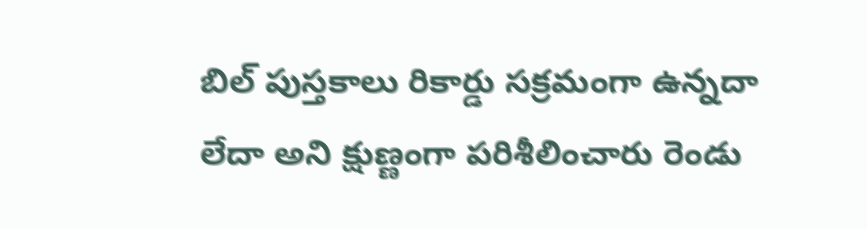బిల్ పుస్తకాలు రికార్డు సక్రమంగా ఉన్నదా లేదా అని క్షుణ్ణంగా పరిశీలించారు రెండు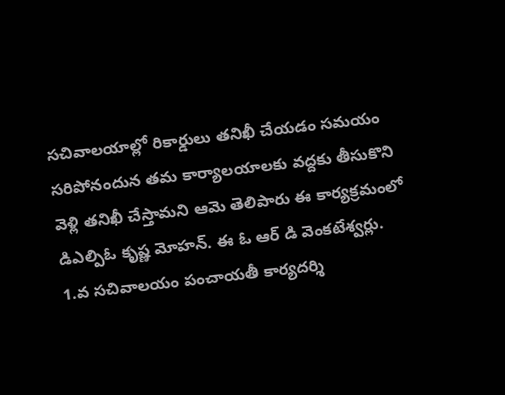సచివాలయాల్లో రికార్డులు తనిఖీ చేయడం సమయం సరిపోనందున తమ కార్యాలయాలకు వద్దకు తీసుకొని వెళ్లి తనిఖీ చేస్తామని ఆమె తెలిపారు ఈ కార్యక్రమంలో డిఎల్పిఓ కృష్ణ మోహన్. ఈ ఓ ఆర్ డి వెంకటేశ్వర్లు. 1.వ సచివాలయం పంచాయతీ కార్యదర్శి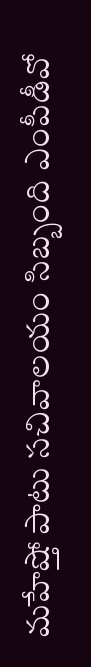మహేష్తో పాటు సచివాలయం సిబ్బంది ఎంపీడీవో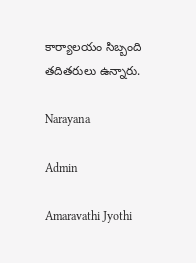కార్యాలయం సిబ్బంది తదితరులు ఉన్నారు.

Narayana

Admin

Amaravathi Jyothi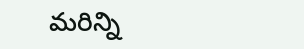మరిన్ని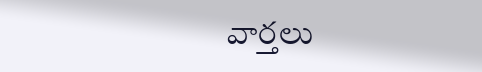వార్తలు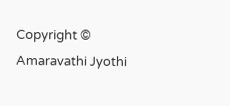Copyright © Amaravathi Jyothi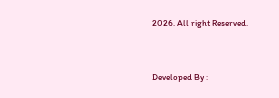2026. All right Reserved.



Developed By :